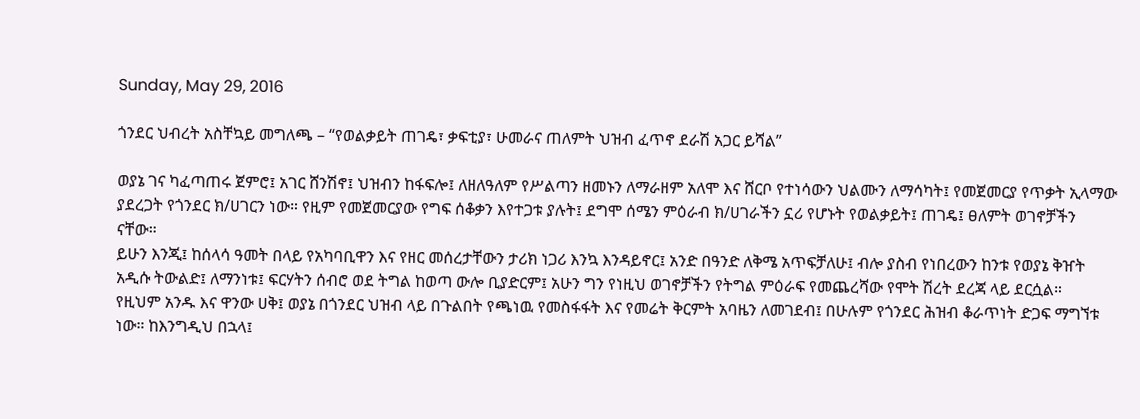Sunday, May 29, 2016

ጎንደር ህብረት አስቸኳይ መግለጫ – “የወልቃይት ጠገዴ፣ ቃፍቲያ፣ ሁመራና ጠለምት ህዝብ ፈጥኖ ደራሽ አጋር ይሻል”

ወያኔ ገና ካፈጣጠሩ ጀምሮ፤ አገር ሸንሽኖ፤ ህዝብን ከፋፍሎ፤ ለዘለዓለም የሥልጣን ዘመኑን ለማራዘም አለሞ እና ሸርቦ የተነሳውን ህልሙን ለማሳካት፤ የመጀመርያ የጥቃት ኢላማው ያደረጋት የጎንደር ክ/ሀገርን ነው። የዚም የመጀመርያው የግፍ ሰቆቃን እየተጋቱ ያሉት፤ ደግሞ ሰሜን ምዕራብ ክ/ሀገራችን ኗሪ የሆኑት የወልቃይት፤ ጠገዴ፤ ፀለምት ወገኖቻችን ናቸው።
ይሁን እንጂ፤ ከሰላሳ ዓመት በላይ የአካባቢዋን እና የዘር መሰረታቸውን ታሪክ ነጋሪ እንኳ እንዳይኖር፤ አንድ በዓንድ ለቅሜ አጥፍቻለሁ፤ ብሎ ያስብ የነበረውን ከንቱ የወያኔ ቅዠት አዲሱ ትውልድ፤ ለማንነቱ፤ ፍርሃትን ሰብሮ ወደ ትግል ከወጣ ውሎ ቢያድርም፤ አሁን ግን የነዚህ ወገኖቻችን የትግል ምዕራፍ የመጨረሻው የሞት ሽረት ደረጃ ላይ ደርሷል።                                        የዚህም አንዱ እና ዋንው ሀቅ፤ ወያኔ በጎንደር ህዝብ ላይ በጉልበት የጫነዉ የመስፋፋት እና የመሬት ቅርምት አባዜን ለመገደብ፤ በሁሉም የጎንደር ሕዝብ ቆራጥነት ድጋፍ ማግኘቱ ነው። ከእንግዲህ በኋላ፤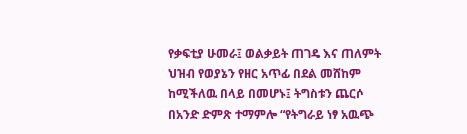የቃፍቲያ ሁመራ፤ ወልቃይት ጠገዴ እና ጠለምት ህዝብ የወያኔን የዘር አጥፊ በደል መሸከም ከሚችለዉ በላይ በመሆኑ፤ ትግስቱን ጨርሶ በአንድ ድምጽ ተማምሎ “የትግራይ ነፃ አዉጭ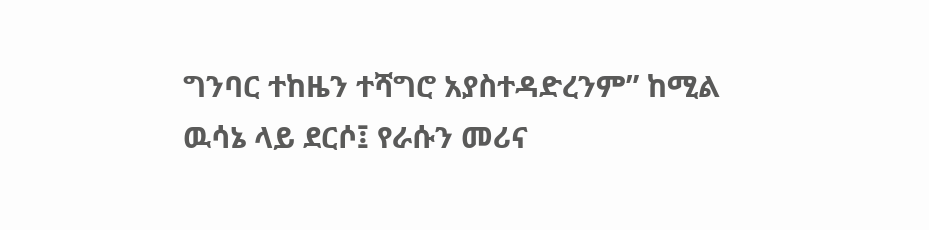ግንባር ተከዜን ተሻግሮ አያስተዳድረንም” ከሚል ዉሳኔ ላይ ደርሶ፤ የራሱን መሪና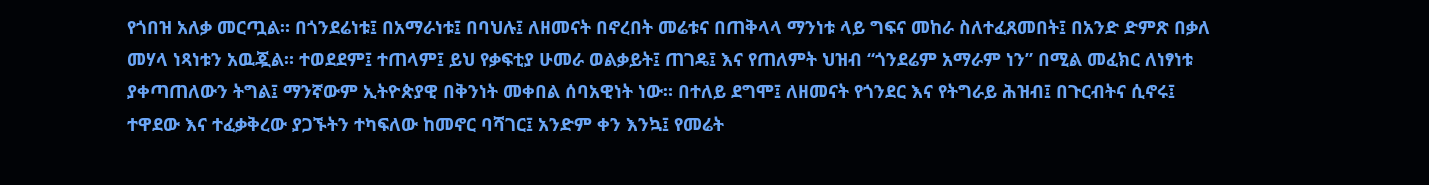የጎበዝ አለቃ መርጧል። በጎንደሬነቱ፤ በአማራነቱ፤ በባህሉ፤ ለዘመናት በኖረበት መሬቱና በጠቅላላ ማንነቱ ላይ ግፍና መከራ ስለተፈጸመበት፤ በአንድ ድምጽ በቃለ መሃላ ነጻነቱን አዉጇል። ተወደደም፤ ተጠላም፤ ይህ የቃፍቲያ ሁመራ ወልቃይት፤ ጠገዴ፤ እና የጠለምት ህዝብ “ጎንደሬም አማራም ነን” በሚል መፈክር ለነፃነቱ ያቀጣጠለውን ትግል፤ ማንኛውም ኢትዮጵያዊ በቅንነት መቀበል ሰባአዊነት ነው። በተለይ ደግሞ፤ ለዘመናት የጎንደር እና የትግራይ ሕዝብ፤ በጉርብትና ሲኖሩ፤ ተዋደው እና ተፈቃቅረው ያጋኙትን ተካፍለው ከመኖር ባሻገር፤ አንድም ቀን እንኳ፤ የመሬት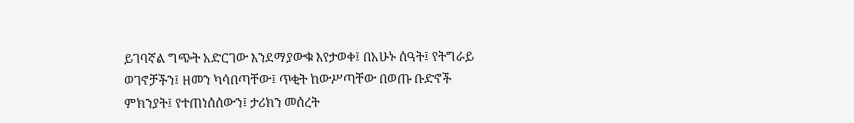ይገባኛል ግጭት አድርገው እንደማያውቁ እየታወቀ፤ በአሁኑ ሰዓት፤ የትግራይ ወገኖቻችን፤ ዘመን ካሳበጣቸው፤ ጥቂት ከውሥጣቸው በወጡ ቡድኖች ምክንያት፤ የተጠነሰሰውን፤ ታሪክን መሰረት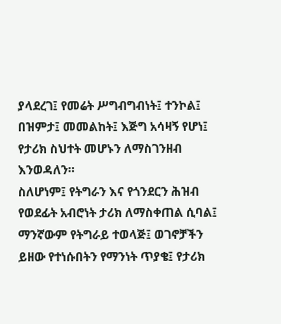ያላደረገ፤ የመሬት ሥግብግብነት፤ ተንኮል፤ በዝምታ፤ መመልከት፤ እጅግ አሳዛኝ የሆነ፤ የታሪክ ስህተት መሆኑን ለማስገንዘብ እንወዳለን።
ስለሆነም፤ የትግራን እና የጎንደርን ሕዝብ የወደፊት አብሮነት ታሪክ ለማስቀጠል ሲባል፤ ማንኛውም የትግራይ ተወላጅ፤ ወገኖቻችን ይዘው የተነሱበትን የማንነት ጥያቄ፤ የታሪክ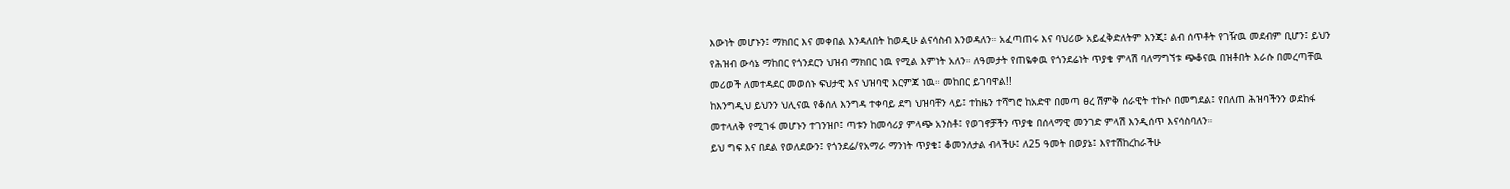እውነት መሆኑን፤ ማክበር እና መቀበል እንዳለበት ከወዲሁ ልናሳስብ እንወዳለን። አፈጣጠሩ እና ባህሪው አይፈቅድለትም እንጂ፤ ልብ ሰጥቶት የገዥዉ መደብም ቢሆን፤ ይህን የሕዝብ ውሳኔ ማከበር የጎንደርን ህዝብ ማክበር ነዉ የሚል እምነት አለን። ለዓመታት የጠዬቀዉ የጎንደሬነት ጥያቄ ምላሽ ባለማግኘቱ ጭቆናዉ በዝቶበት እራሱ በመረጣቸዉ መሪወች ለመተዳደር መወሰኑ ፍህታዊ እና ህዝባዊ እርምጃ ነዉ። መከበር ይገባዋል!!
ከእንግዲህ ይህንን ህሊናዉ የቆሰለ እንግዳ ተቀባይ ደግ ህዝባቸን ላይ፤ ተከዜን ተሻግሮ ከአድዋ በመጣ ፀረ ሽምቅ ሰራዊት ተኩሶ በመግደል፤ የበለጠ ሕዝባችንን ወደከፋ መተላለቅ የሚገፋ መሆኑን ተገንዝቦ፤ ጣቱን ከመሳሪያ ምላጭ አንስቶ፤ የወገኖቻችን ጥያቄ በሰላማዊ መንገድ ምላሽ እንዲሰጥ እናሳስባለን።
ይህ ግፍ እና በደል የወለደውን፤ የጎንደሬ/የአማራ ማንነት ጥያቄ፤ ቆመንለታል ብላችሁ፤ ለ25 ዓመት በወያኔ፤ እየተሽከረከራችሁ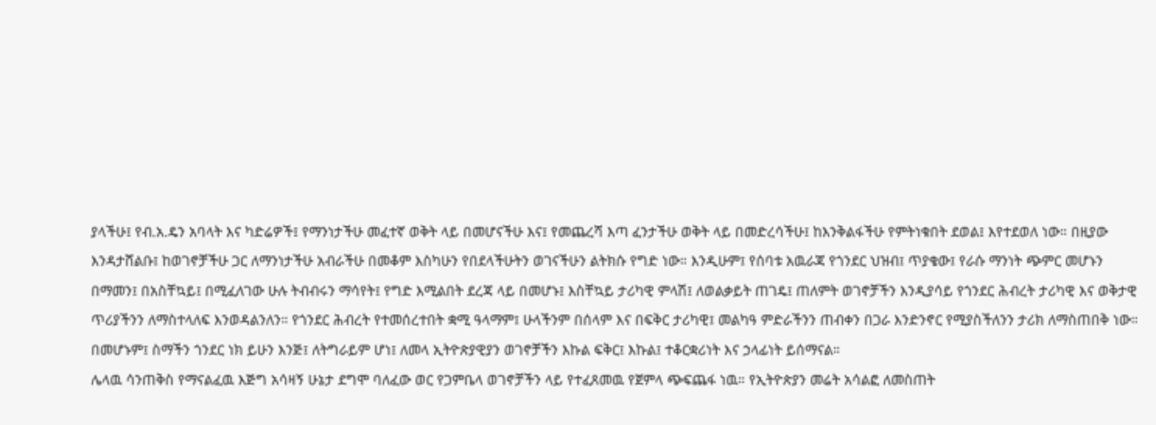ያላችሁ፤ የብ.አ.ዴን አባላት እና ካድሬዎች፤ የማንነታችሁ መፈተኛ ወቅት ላይ በመሆናችሁ እና፤ የመጨረሻ እጣ ፈንታችሁ ወቅት ላይ በመድረሳችሁ፤ ከእንቅልፋችሁ የምትነቁበት ደወል፤ እየተደወለ ነው። በዚያው እንዳታሸልቡ፤ ከወገኖቻችሁ ጋር ለማንነታችሁ አብራችሁ በመቆም እስካሁን የበደላችሁትን ወገናችሁን ልትክሱ የግድ ነው። እንዲሁም፤ የሰባቱ አዉራጃ የጎንደር ህዝብ፤ ጥያቄው፤ የራሱ ማንነት ጭምር መሆኑን በማመን፤ በአስቸኳይ፤ በሚፈለገው ሁሉ ትብብሩን ማሳየት፤ የግድ እሚልበት ደረጃ ላይ በመሆኑ፤ እስቸኳይ ታሪካዊ ምላሽ፤ ለወልቃይት ጠገዴ፤ ጠለምት ወገኖቻችን እንዲያሳይ የጎንደር ሕብረት ታሪካዊ እና ወቅታዊ ጥሪያችንን ለማስተላለፍ እንወዳልንለን። የጎንደር ሕብረት የተመሰረተበት ቋሚ ዓላማም፤ ሁላችንም በሰላም እና በፍቅር ታሪካዊ፤ መልካዓ ምድራችንን ጠብቀን በጋራ እንድንኖር የሚያስችለንን ታሪክ ለማስጠበቅ ነው። በመሆኑም፤ ስማችን ጎንደር ነክ ይሁን እንጅ፤ ለትግራይም ሆነ፤ ለመላ ኢትዮጵያዊያን ወገኖቻችን እኩል ፍቅር፤ እኩል፤ ተቆርቋሪነት እና ኃላፊነት ይሰማናል።
ሌላዉ ሳንጠቅስ የማናልፈዉ እጅግ አሳዛኝ ሁኔታ ደግሞ ባለፈው ወር የጋምቤላ ወገኖቻችን ላይ የተፈጸመዉ የጀምላ ጭፍጨፋ ነዉ። የኢትዮጵያን መሬት አሳልፎ ለመስጠት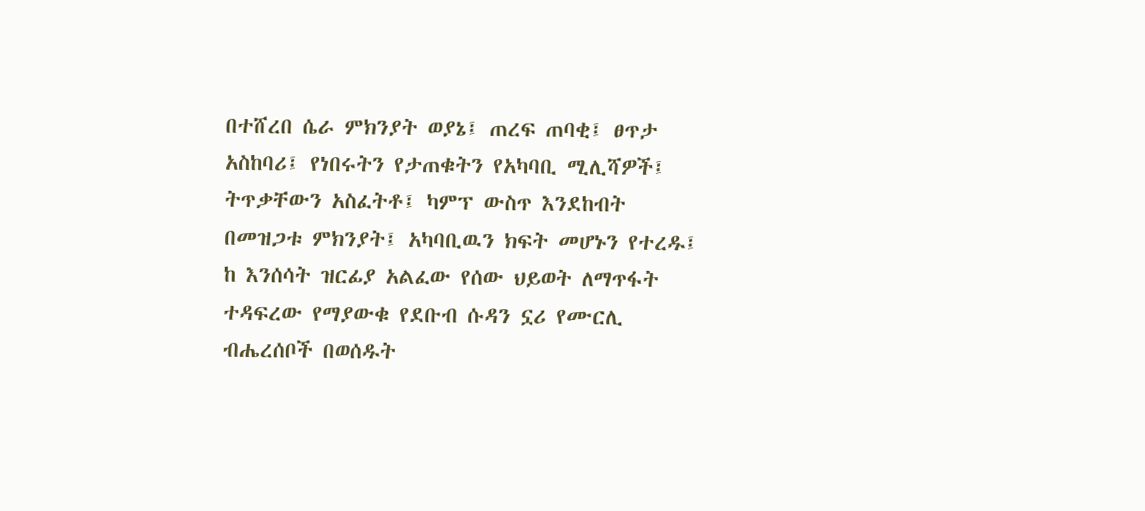በተሸረበ ሴራ ምክንያት ወያኔ፤ ጠረፍ ጠባቂ፤ ፀጥታ አስከባሪ፤ የነበሩትን የታጠቁትን የአካባቢ ሚሊሻዎች፤ ትጥቃቸውን አስፈትቶ፤ ካምፕ ውስጥ እንደከብት በመዝጋቱ ምክንያት፤ አካባቢዉን ክፍት መሆኑን የተረዱ፤ ከ እንሰሳት ዝርፊያ አልፈው የሰው ህይወት ለማጥፋት ተዳፍረው የማያውቁ የደቡብ ሱዳን ኗሪ የሙርሊ ብሔረሰቦች በወሰዱት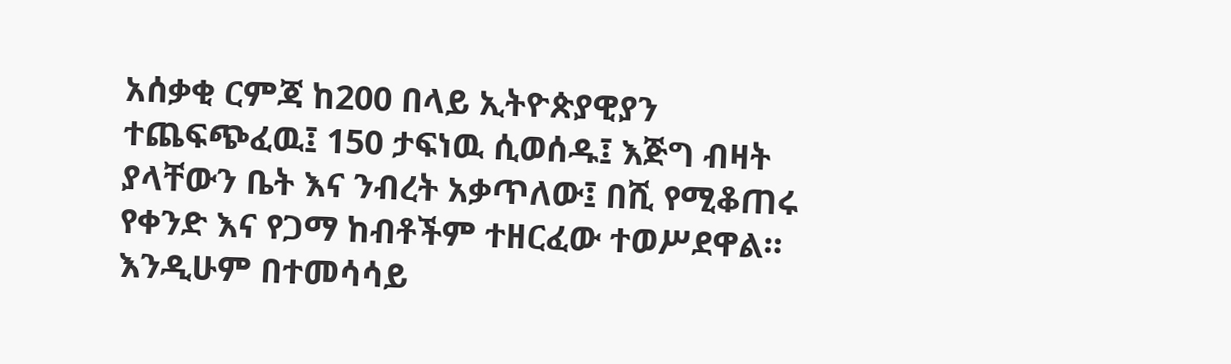አሰቃቂ ርምጃ ከ200 በላይ ኢትዮጵያዊያን ተጨፍጭፈዉ፤ 150 ታፍነዉ ሲወሰዱ፤ እጅግ ብዛት ያላቸውን ቤት እና ንብረት አቃጥለው፤ በሺ የሚቆጠሩ የቀንድ እና የጋማ ከብቶችም ተዘርፈው ተወሥደዋል።
እንዲሁም በተመሳሳይ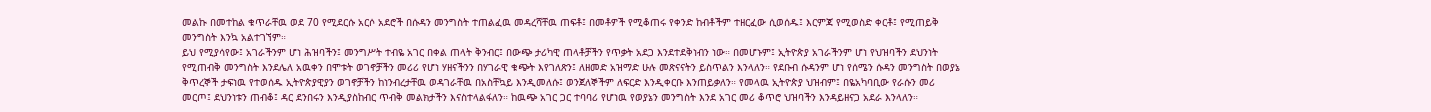መልኩ በመተከል ቁጥራቸዉ ወደ 70 የሚደርሱ አርሶ አደሮች በሱዳን መንግስት ተጠልፈዉ መዳረሻቸዉ ጠፍቶ፤ በመቶዎች የሚቆጠሩ የቀንድ ከብቶችም ተዘርፈው ሲወሰዱ፤ እርምጃ የሚወስድ ቀርቶ፤ የሚጠይቅ መንግስት እንኳ አልተገኘም።
ይህ የሚያሳየው፤ አገራችንም ሆነ ሕዝባችን፤ መንግሥት ተብዬ አገር በቀል ጠላት ቅንብር፤ በውጭ ታሪካዊ ጠላቶቻችን የጥቃት አደጋ እንደተደቅነብን ነው። በመሆኑም፤ ኢትዮጵያ አገራችንም ሆነ የህዝባችን ደህንነት የሚጠብቅ መንግስት እንደሌለ አዉቀን በሞቱት ወገኖቻችን መሪሪ የሆነ ሃዘናችንን በሃገራዊ ቁጭት እየገለጽን፤ ለዘመድ አዝማድ ሁሉ መጽናናትን ይስጥልን እንላለን። የደቡብ ሱዳንም ሆነ የሰሜን ሱዳን መንግስት በወያኔ ቅጥረኞች ታፍነዉ የተወሰዱ ኢትዮጵያዊያን ወገኖቻችን ከነንብረታቸዉ ወዳገራቸዉ በአስቸኳይ እንዲመለሱ፤ ወንጀለኞችም ለፍርድ እንዲቀርቡ እንጠይቃለን። የመላዉ ኢትዮጵያ ህዝብም፤ በዬአካባቢው የራሱን መሪ መርጦ፤ ደህንነቱን ጠብቆ፤ ዳር ደንበሩን እንዲያስከብር ጥብቅ መልክታችን እናስተላልፋለን። ከዉጭ አገር ጋር ተባባሪ የሆነዉ የወያኔን መንግስት እንደ አገር መሪ ቆጥሮ ህዝባችን እንዳይዘናጋ አደራ እንላለን።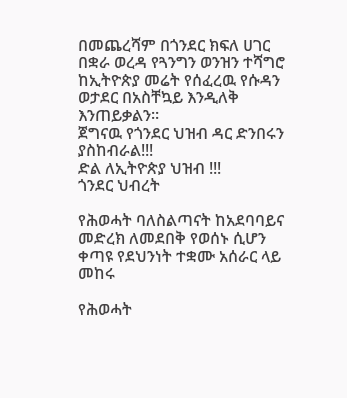በመጨረሻም በጎንደር ክፍለ ሀገር በቋራ ወረዳ የጓንግን ወንዝን ተሻግሮ ከኢትዮጵያ መሬት የሰፈረዉ የሱዳን ወታደር በአስቸኳይ እንዲለቅ እንጠይቃልን።
ጀግናዉ የጎንደር ህዝብ ዳር ድንበሩን ያስከብራል!!!
ድል ለኢትዮጵያ ህዝብ !!!
ጎንደር ህብረት

የሕወሓት ባለስልጣናት ከአደባባይና መድረክ ለመደበቅ የወሰኑ ሲሆን ቀጣዩ የደህንነት ተቋሙ አሰራር ላይ መከሩ

የሕወሓት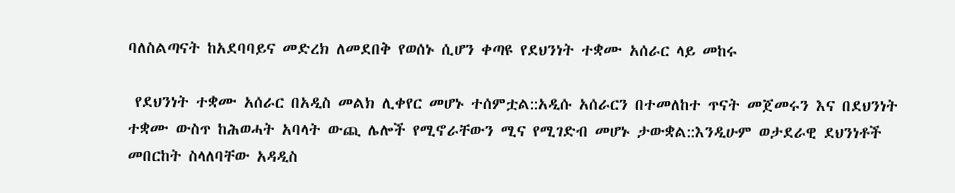ባለስልጣናት ከአደባባይና መድረክ ለመደበቅ የወሰኑ ሲሆን ቀጣዩ የደህንነት ተቋሙ አሰራር ላይ መከሩ

 የደህንነት ተቋሙ አሰራር በአዲስ መልክ ሊቀየር መሆኑ ተሰምቷል::አዲሱ አሰራርን በተመለከተ ጥናት መጀመሩን እና በደህንነት ተቋሙ ውስጥ ከሕወሓት አባላት ውጪ ሌሎች የሚኖራቸውን ሚና የሚገድብ መሆኑ ታውቋል::እንዲሁም ወታደራዊ ደህንነቶች መበርከት ስላለባቸው አዳዲስ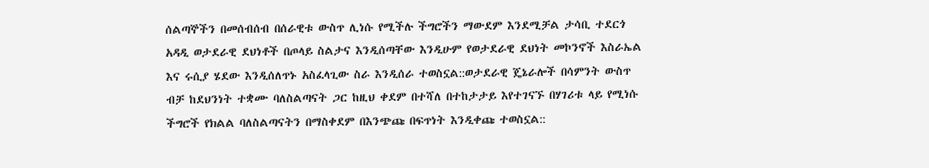ሰልጣኞችን በመሰብሰብ በሰራዊቱ ውስጥ ሊነሱ የሚችሉ ችግሮችን ማውደም እንደሚቻል ታሳቢ ተደርጎ አዳዲ ወታደራዊ ደህነቶች በጦላይ ስልታና እንዲሰጣቸው እንዲሁም የወታደራዊ ደህነት መኮንኖች እስራኤል እና ሩሲያ ሄደው እንዲሰለጥኑ አስፈላጊው ስራ እንዲሰራ ተወስኗል::ወታደራዊ ጄኔራሎች በሳምንት ውስጥ ብቻ ከደህንነት ተቋሙ ባለስልጣናት ጋር ከዚህ ቀደም በተሻለ በተከታታይ እየተገናኙ በሃገሪቱ ላይ የሚነሱ ችግሮች የክልል ባለስልጣናትን በማስቀደም በእንጭጩ በፍጥነት እንዲቀጩ ተወስኗል::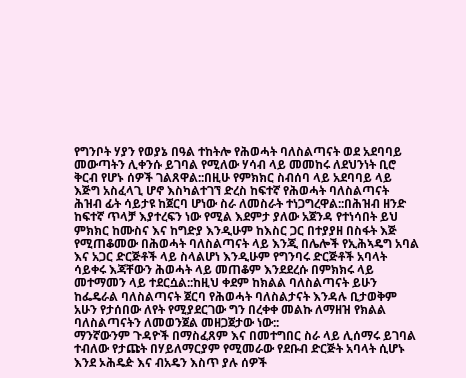የግንቦት ሃያን የወያኔ በዓል ተከትሎ የሕወሓት ባለስልጣናት ወደ አደባባይ መውጣትን ሊቀንሱ ይገባል የሚለው ሃሳብ ላይ መመከሩ ለደህንነት ቢሮ ቅርብ የሆኑ ሰዎች ገልጸዋል::በዚሁ የምክክር ስብሰባ ላይ አደባባይ ላይ እጅግ አስፈላጊ ሆኖ እስካልተገኘ ድረስ ከፍተኛ የሕወሓት ባለስልጣናት ሕዝብ ፊት ሳይታዩ ከጀርባ ሆነው ስራ ለመስራት ተነጋግረዋል::በሕዝብ ዘንድ ከፍተኛ ጥላቻ እያተረፍን ነው የሚል እደምታ ያለው አጀንዳ የተነሳበት ይህ ምክክር ከሙስና እና ከግድያ እንዲሁም ከእስር ጋር በተያያዘ በስፋት እጅ የሚጠቆመው በሕወሓት ባለስልጣናት ላይ እንጂ በሌሎች የኢሕኣዴግ አባል እና አጋር ድርጅቶች ላይ ስላልሆነ እንዲሁም የግንባሩ ድርጅቶች አባላት ሳይቀሩ እጃቸውን ሕወሓት ላይ መጠቆም እንደደረሱ በምክክሩ ላይ መተማመን ላይ ተደርሷል::ከዚህ ቀደም ከክልል ባለስልጣናት ይሁን ከፌዴራል ባለስልጣናት ጀርባ የሕወሓት ባለስልታናት እንዳሉ ቢታወቅም አሁን የታሰበው ለየት የሚያደርገው ግን በረቀቀ መልኩ ለማዘዝ የክልል ባለስልጣናትን ለመወንጀል መዘጋጀታው ነው::
ማንኛውንም ጉዳዮች በማስፈጸም እና በመተግበር ስራ ላይ ሊሰማሩ ይገባል ተብለው የታጩት በሃይለማርያም የሚመራው የደቡብ ድርጅት አባላት ሲሆኑ እንደ ኦሕዴዽ እና ብአዴን እስጥ ያሉ ሰዎች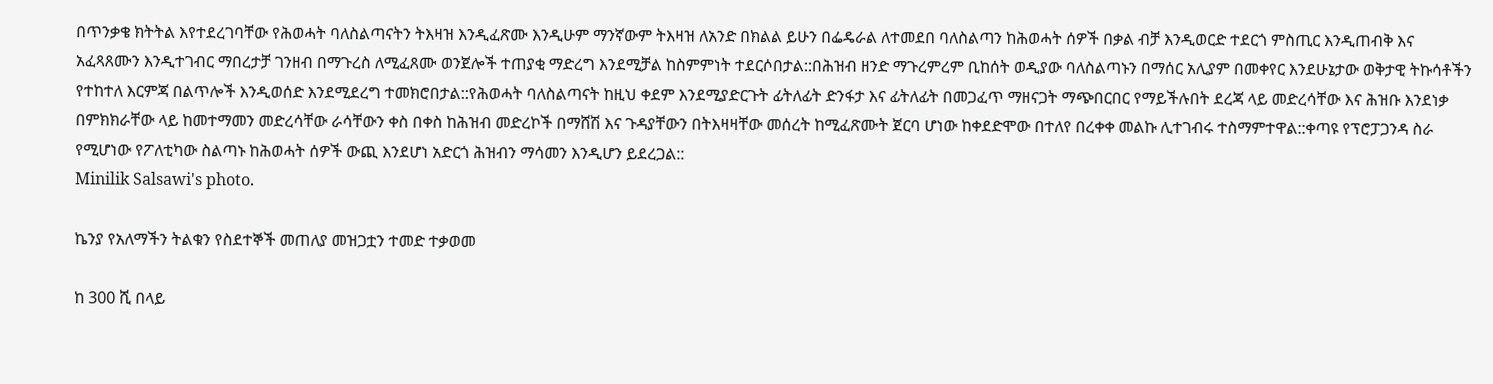በጥንቃቄ ክትትል እየተደረገባቸው የሕወሓት ባለስልጣናትን ትእዛዝ እንዲፈጽሙ እንዲሁም ማንኛውም ትእዛዝ ለአንድ በክልል ይሁን በፌዴራል ለተመደበ ባለስልጣን ከሕወሓት ሰዎች በቃል ብቻ እንዲወርድ ተደርጎ ምስጢር እንዲጠብቅ እና አፈጻጸሙን እንዲተገብር ማበረታቻ ገንዘብ በማጉረስ ለሚፈጸሙ ወንጀሎች ተጠያቂ ማድረግ እንደሚቻል ከስምምነት ተደርሶበታል::በሕዝብ ዘንድ ማጉረምረም ቢከሰት ወዲያው ባለስልጣኑን በማሰር አሊያም በመቀየር እንደሁኔታው ወቅታዊ ትኩሳቶችን የተከተለ እርምጃ በልጥሎች እንዲወሰድ እንደሚደረግ ተመክሮበታል::የሕወሓት ባለስልጣናት ከዚህ ቀደም እንደሚያድርጉት ፊትለፊት ድንፋታ እና ፊትለፊት በመጋፈጥ ማዘናጋት ማጭበርበር የማይችሉበት ደረጃ ላይ መድረሳቸው እና ሕዝቡ እንደነቃ በምክክራቸው ላይ ከመተማመን መድረሳቸው ራሳቸውን ቀስ በቀስ ከሕዝብ መድረኮች በማሸሽ እና ጉዳያቸውን በትእዛዛቸው መሰረት ከሚፈጽሙት ጀርባ ሆነው ከቀደድሞው በተለየ በረቀቀ መልኩ ሊተገብሩ ተስማምተዋል::ቀጣዩ የፕሮፓጋንዳ ስራ የሚሆነው የፖለቲካው ስልጣኑ ከሕወሓት ሰዎች ውጪ እንደሆነ አድርጎ ሕዝብን ማሳመን እንዲሆን ይደረጋል::
Minilik Salsawi's photo.

ኬንያ የአለማችን ትልቁን የስደተኞች መጠለያ መዝጋቷን ተመድ ተቃወመ

ከ 300 ሺ በላይ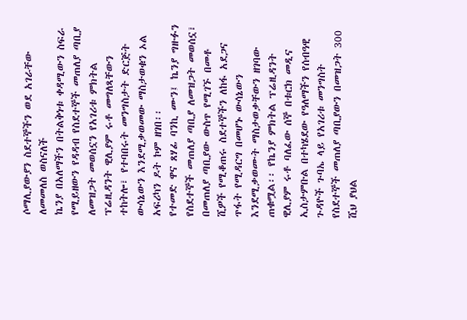ሶማሊያውያን ስደተኞችን ወደ አገራቸው ለመመለስ ወስናለች
ኬንያ በአለማችን በትልቅነቱ ቀዳሚውን ስፍራ የሚይዘውን የዳዳብ የስደተኞች መጠለያ ጣቢያ ለመዝጋት መወሰኗን የአገሪቱ ምክትል ፕሬዚዳንት ዊሊያም ሩቶ መግለጻቸውን ተከትሎ፣ የተባበሩት መንግስታት ድርጅት ውሳኔውን እንደሚቃወመው ማስታወቁን ኦል አፍሪካን ዶት ኮም ዘገበ፡፡
የተመድ ዋና ጸሃፊ ባንኪ ሙን፤ ኬንያ ግዙፉን የስደተኞች መጠለያ ጣቢያ ለመዝጋት መወሰኗ፣ በመጠለያ ጣቢያው ውስጥ የሚገኙ በመቶ ሺዎች የሚቆጠሩ ስደተኞችን ለከፋ አደጋና ጥፋት የሚዳርግ በመሆኑ ውሳኔውን እንደሚቃወሙት ማስታወቃቸውን ዘገባው ጠቁሟል፡፡ የኬንያ ምክትል ፕሬዚዳንት ዊሊያም ሩቶ ባለፈው ሰኞ በቱርክ መዲና ኢስታምቡል በተካሄደው የዓለማችን የሰብዓዊ ጉዳዮች ጉባኤ ላይ የአገሪቱ መንግስት የስደተኞች መጠለያ ጣቢያውን በመዝጋት 300 ሺህ ያህል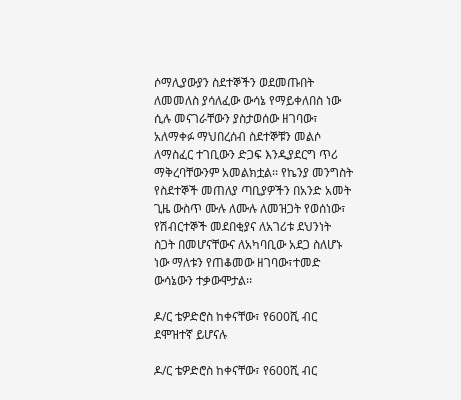ሶማሊያውያን ስደተኞችን ወደመጡበት ለመመለስ ያሳለፈው ውሳኔ የማይቀለበስ ነው ሲሉ መናገራቸውን ያስታወሰው ዘገባው፣ አለማቀፉ ማህበረሰብ ስደተኞቹን መልሶ ለማስፈር ተገቢውን ድጋፍ እንዲያደርግ ጥሪ ማቅረባቸውንም አመልክቷል፡፡ የኬንያ መንግስት የስደተኞች መጠለያ ጣቢያዎችን በአንድ አመት ጊዜ ውስጥ ሙሉ ለሙሉ ለመዝጋት የወሰነው፣ የሽብርተኞች መደበቂያና ለአገሪቱ ደህንነት ስጋት በመሆናቸውና ለአካባቢው አደጋ ስለሆኑ ነው ማለቱን የጠቆመው ዘገባው፣ተመድ ውሳኔውን ተቃውሞታል፡፡

ዶ/ር ቴዎድሮስ ከቀናቸው፣ የ600ሺ ብር ደሞዝተኛ ይሆናሉ

ዶ/ር ቴዎድሮስ ከቀናቸው፣ የ600ሺ ብር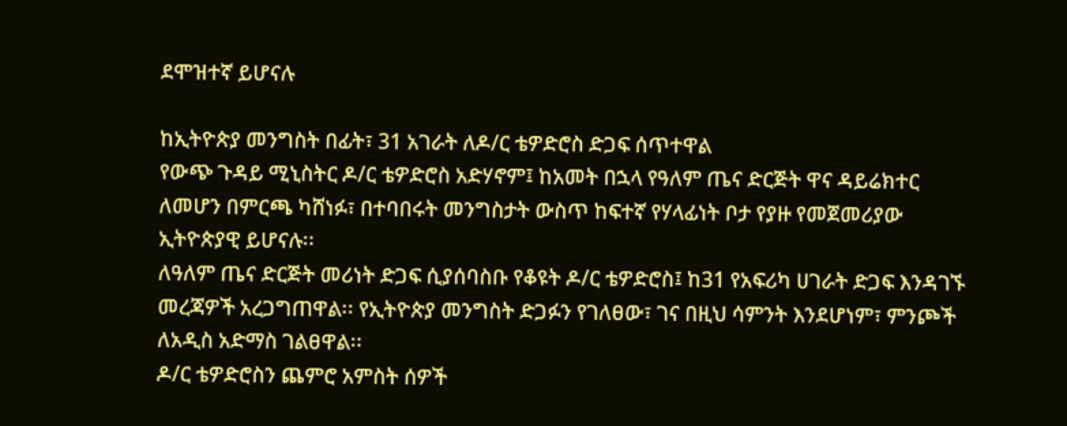ደሞዝተኛ ይሆናሉ

ከኢትዮጵያ መንግስት በፊት፣ 31 አገራት ለዶ/ር ቴዎድሮስ ድጋፍ ሰጥተዋል
የውጭ ጉዳይ ሚኒስትር ዶ/ር ቴዎድሮስ አድሃኖም፤ ከአመት በኋላ የዓለም ጤና ድርጅት ዋና ዳይሬክተር ለመሆን በምርጫ ካሸነፉ፣ በተባበሩት መንግስታት ውስጥ ከፍተኛ የሃላፊነት ቦታ የያዙ የመጀመሪያው ኢትዮጵያዊ ይሆናሉ፡፡
ለዓለም ጤና ድርጅት መሪነት ድጋፍ ሲያሰባስቡ የቆዩት ዶ/ር ቴዎድሮስ፤ ከ31 የአፍሪካ ሀገራት ድጋፍ እንዳገኙ መረጃዎች አረጋግጠዋል፡፡ የኢትዮጵያ መንግስት ድጋፉን የገለፀው፣ ገና በዚህ ሳምንት እንደሆነም፣ ምንጮች ለአዲስ አድማስ ገልፀዋል፡፡
ዶ/ር ቴዎድሮስን ጨምሮ አምስት ሰዎች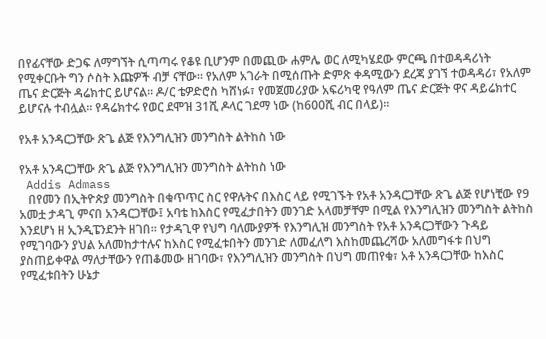በየፊናቸው ድጋፍ ለማግኘት ሲጣጣሩ የቆዩ ቢሆንም በመጪው ሐምሌ ወር ለሚካሄደው ምርጫ በተወዳዳሪነት የሚቀርቡት ግን ሶስት እጩዎች ብቻ ናቸው፡፡ የአለም አገራት በሚሰጡት ድምጽ ቀዳሚውን ደረጃ ያገኘ ተወዳዳሪ፣ የአለም ጤና ድርጅት ዳሬክተር ይሆናል፡፡ ዶ/ር ቴዎድሮስ ካሸነፉ፣ የመጀመሪያው አፍሪካዊ የዓለም ጤና ድርጅት ዋና ዳይሬክተር ይሆናሉ ተብሏል፡፡ የዳሬክተሩ የወር ደሞዝ 31ሺ ዶላር ገደማ ነው (ከ600ሺ ብር በላይ)፡፡

የአቶ አንዳርጋቸው ጽጌ ልጅ የእንግሊዝን መንግስት ልትከስ ነው

የአቶ አንዳርጋቸው ጽጌ ልጅ የእንግሊዝን መንግስት ልትከስ ነው
 Addis Admass
   በየመን በኢትዮጵያ መንግስት በቁጥጥር ስር የዋሉትና በእስር ላይ የሚገኙት የአቶ አንዳርጋቸው ጽጌ ልጅ የሆነቺው የ9 አመቷ ታዳጊ ምናበ አንዳርጋቸው፤ አባቴ ከእስር የሚፈታበትን መንገድ አላመቻቸም በሚል የእንግሊዝን መንግስት ልትከስ እንደሆነ ዘ ኢንዲፔንደንት ዘገበ፡፡ የታዳጊዋ የህግ ባለሙያዎች የእንግሊዝ መንግስት የአቶ አንዳርጋቸውን ጉዳይ የሚገባውን ያህል አለመከታተሉና ከእስር የሚፈቱበትን መንገድ ለመፈለግ እስከመጨረሻው አለመግፋቱ በህግ ያስጠይቀዋል ማለታቸውን የጠቆመው ዘገባው፣ የእንግሊዝን መንግስት በህግ መጠየቁ፣ አቶ አንዳርጋቸው ከእስር የሚፈቱበትን ሁኔታ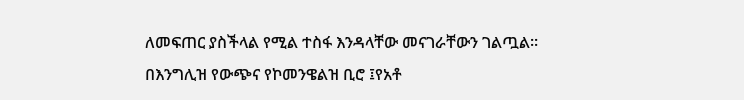ለመፍጠር ያስችላል የሚል ተስፋ እንዳላቸው መናገራቸውን ገልጧል፡፡
በእንግሊዝ የውጭና የኮመንዌልዝ ቢሮ ፤የአቶ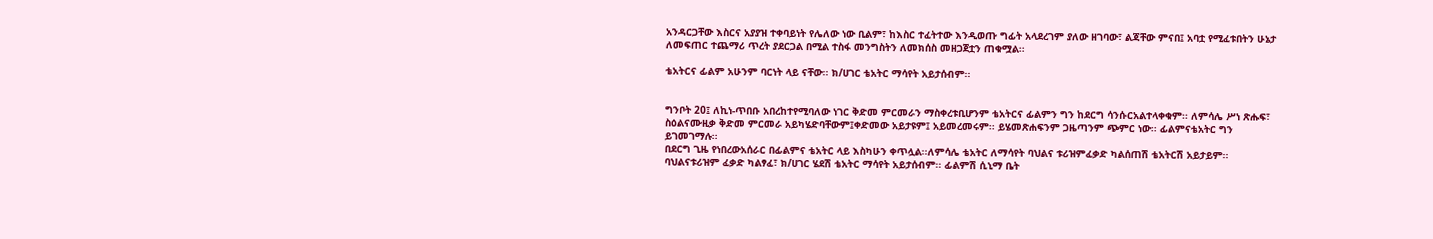አንዳርጋቸው እስርና አያያዝ ተቀባይነት የሌለው ነው ቢልም፣ ከእስር ተፈትተው እንዲወጡ ግፊት አላደረገም ያለው ዘገባው፣ ልጃቸው ምናበ፤ አባቷ የሚፈቱበትን ሁኔታ ለመፍጠር ተጨማሪ ጥረት ያደርጋል በሚል ተስፋ መንግስትን ለመክሰስ መዘጋጀቷን ጠቁሟል፡፡

ቴአትርና ፊልም አሁንም ባርነት ላይ ናቸው፡፡ ክ/ሀገር ቴአትር ማሳየት አይታሰብም፡፡


ግንቦት 20፤ ለኪነ-ጥበቡ አበረከተየሚባለው ነገር ቅድመ ምርመራን ማስቀረቱቢሆንም ቴአትርና ፊልምን ግን ከደርግ ሳንሱርአልተላቀቁም፡፡ ለምሳሌ ሥነ ጽሑፍ፣ ስዕልናሙዚቃ ቅድመ ምርመራ አይካሄድባቸውም፤ቀድመው አይታዩም፤ አይመረመሩም፡፡ ይሄመጽሐፍንም ጋዜጣንም ጭምር ነው፡፡ ፊልምናቴአትር ግን ይገመገማሉ፡፡
በደርግ ጊዜ የነበረውአሰራር በፊልምና ቴአትር ላይ እስካሁን ቀጥሏል፡፡ለምሳሌ ቴአትር ለማሳየት ባህልና ቱሪዝምፈቃድ ካልሰጠሽ ቴአትርሽ አይታይም፡፡ ባህልናቱሪዝም ፈቃድ ካልፃፈ፣ ክ/ሀገር ሄደሽ ቴአትር ማሳየት አይታሰብም፡፡ ፊልምሽ ሲኒማ ቤት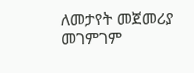ለመታየት መጀመሪያ መገምገም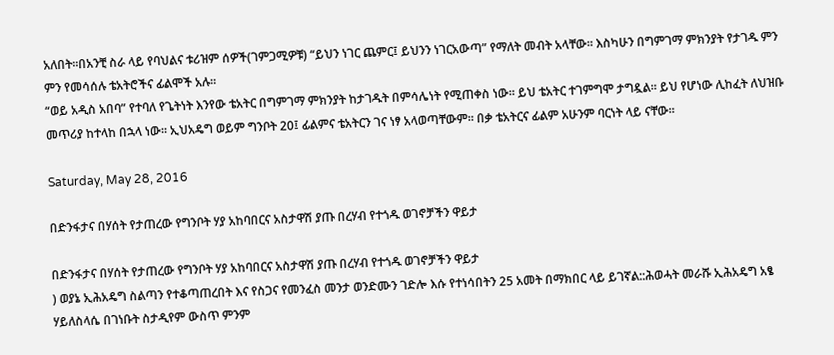አለበት፡፡በአንቺ ስራ ላይ የባህልና ቱሪዝም ሰዎች(ገምጋሚዎቹ) “ይህን ነገር ጨምር፤ ይህንን ነገርአውጣ” የማለት መብት አላቸው፡፡ እስካሁን በግምገማ ምክንያት የታገዱ ምን ምን የመሳሰሉ ቴአትሮችና ፊልሞች አሉ፡፡
“ወይ አዲስ አበባ” የተባለ የጌትነት እንየው ቴአትር በግምገማ ምክንያት ከታገዱት በምሳሌነት የሚጠቀስ ነው፡፡ ይህ ቴአትር ተገምግሞ ታግዷል፡፡ ይህ የሆነው ሊከፈት ለህዝቡ መጥሪያ ከተላከ በኋላ ነው፡፡ ኢህአዴግ ወይም ግንቦት 20፤ ፊልምና ቴአትርን ገና ነፃ አላወጣቸውም፡፡ በቃ ቴአትርና ፊልም አሁንም ባርነት ላይ ናቸው፡፡

Saturday, May 28, 2016

በድንፋታና በሃሰት የታጠረው የግንቦት ሃያ አከባበርና አስታዋሽ ያጡ በረሃብ የተጎዱ ወገኖቻችን ዋይታ

በድንፋታና በሃሰት የታጠረው የግንቦት ሃያ አከባበርና አስታዋሽ ያጡ በረሃብ የተጎዱ ወገኖቻችን ዋይታ
) ወያኔ ኢሕአዴግ ስልጣን የተቆጣጠረበት እና የስጋና የመንፈስ መንታ ወንድሙን ገድሎ እሱ የተነሳበትን 25 አመት በማክበር ላይ ይገኛል::ሕወሓት መራሹ ኢሕአዴግ አፄ ሃይለስላሴ በገነቡት ስታዲየም ውስጥ ምንም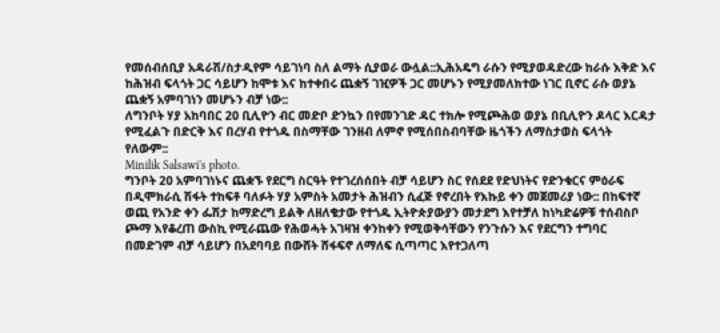የመሰብሰቢያ አዳራሽ/ስታዲየም ሳይገነባ ስለ ልማት ሲያወራ ውሏል::ኢሕአዴግ ራሱን የሚያወዳድረው ከራሱ እቅድ እና ከሕዝብ ፍላጎት ጋር ሳይሆን ከሞቱ እና ከተቀበሩ ጨቋኝ ገዢዎች ጋር መሆኑን የሚያመለክተው ነገር ቢኖር ራሱ ወያኔ ጨቋኝ አምባገነን መሆኑን ብቻ ነው::
ለግንቦት ሃያ አከባበር 20 ቢሊዮን ብር መድቦ ድንኳን በየመንገድ ዳር ተክሎ የሚጮሕወ ወያኔ በቢሊዮን ዶላር እርዳታ የሚፈልጉ በድርቅ እና በረሃብ የተጎዱ በስማቸው ገንዘብ ለምኖ የሚሰበስብባቸው ዜጎችን ለማስታወስ ፍላጎት የለውም::
Minilik Salsawi's photo.
ግንቦት 20 አምባገነኑና ጨቋኙ የደርግ ስርዓት የተገረሰሰበት ብቻ ሳይሆን ስር የሰደደ የድህነትና የድንቁርና ምዕራፍ በዲሞክራሲ ሽፋት ተከፍቶ ባለፉት ሃያ አምስት አመታት ሕዝብን ሲፈጅ የኖረበት የእኩይ ቀን መጀመሪያ ነው:: በከፍተኛ ወጪ የአንድ ቀን ፌሽታ ከማድረግ ይልቅ ለዘለቄታው የተጎዱ ኢትዮጵያውያን መታደግ እየተቻለ ከነካድሬዎቹ ተሰብስቦ ጮማ እየቆረጠ ውስኪ የሚራጨው የሕወሓት አገዛዝ ቀንከቀን የሚወቅሳቸውን የንጉሱን እና የደርግን ተግባር በመድገም ብቻ ሳይሆን በአደባባይ በውሸት ሸፋፍኖ ለማለፍ ሲጣጣር እየተጋለጣ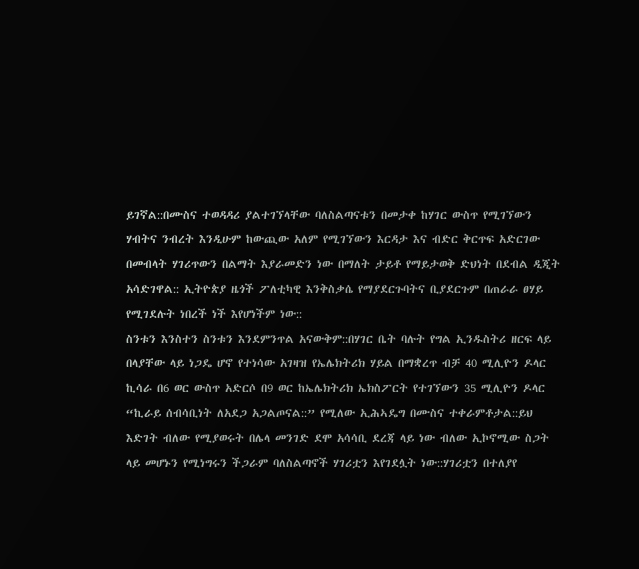ይገኛል::በሙስና ተወዳዳሪ ያልተገኘላቸው ባለስልጣናቱን በመታቀ ከሃገር ውስጥ የሚገኘውን ሃብትና ንብረት እንዲሁም ከውጪው አለም የሚገኘውን እርዳታ እና ብድር ቅርጥፍ አድርገው በመብላት ሃገሪጥውን በልማት እያራመድን ነው በማለት ታይቶ የማይታወቅ ድህነት በደብል ዲጂት አሳድገዋል:: ኢትዮጵያ ዜጎች ፖለቲካዊ እንቅስቃሴ የማያደርጉባትና ቢያደርጉም በጠራራ ፀሃይ የሚገደሉት ነበረች ነች እየሆነችም ነው::
ስንቱን እንስተን ስንቱን እንደምንጥል አናውቅም::በሃገር ቤት ባሉት የግል ኢንዱስትሪ ዘርፍ ላይ በላያቸው ላይ ነጋዴ ሆኖ የተነሳው አገዛዝ የኤሌክትሪክ ሃይል በማቋረጥ ብቻ 40 ሚሊዮን ዶላር ኪሳራ በ6 ወር ውስጥ አድርሶ በ9 ወር ከኤሌክትሪክ ኤክስፖርት የተገኘውን 35 ሚሊዮን ዶላር “ኪራይ ሰብሳቢነት ለአደጋ አጋልጦናል::” የሚለው ኢሕኣዴግ በሙስና ተቀራምቶታል::ይህ እድገት ብለው የሚያወሩት በሌላ መንገድ ደሞ አሳሳቢ ደረጃ ላይ ነው ብለው ኢኮኖሚው ስጋት ላይ መሆኑን የሚነግሩን ችጋራም ባለስልጣኖች ሃገሪቷን እየገደሏት ነው::ሃገሪቷን በተለያየ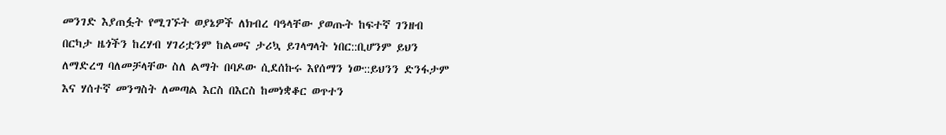መንገድ እያጠፏት የሚገኙት ወያኔዎች ለክብረ ባዓላቸው ያወጡት ከፍተኛ ገንዘብ በርካታ ዜጎችን ከረሃብ ሃገሪቷንም ከልመና ታሪኳ ይገላግላት ነበር::ቢሆንም ይህን ለማድረግ ባለመቻላቸው ስለ ልማት በባዶው ሲደሰኩሩ እየሰማን ነው::ይህንን ድንፋታም እና ሃሰተኛ መንግስት ለመጣል እርስ በእርስ ከመነቋቆር ወጥተን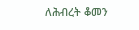ለሕብረት ቆመን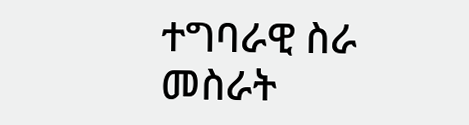ተግባራዊ ስራ መስራት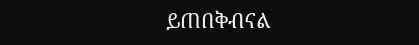ይጠበቅብናል